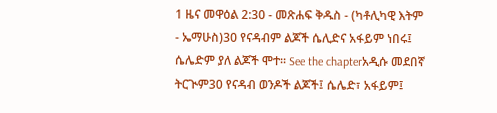1 ዜና መዋዕል 2:30 - መጽሐፍ ቅዱስ - (ካቶሊካዊ እትም - ኤማሁስ)30 የናዳብም ልጆች ሴሊድና አፋይም ነበሩ፤ ሴሌድም ያለ ልጆች ሞተ። See the chapterአዲሱ መደበኛ ትርጒም30 የናዳብ ወንዶች ልጆች፤ ሴሌድ፣ አፋይም፤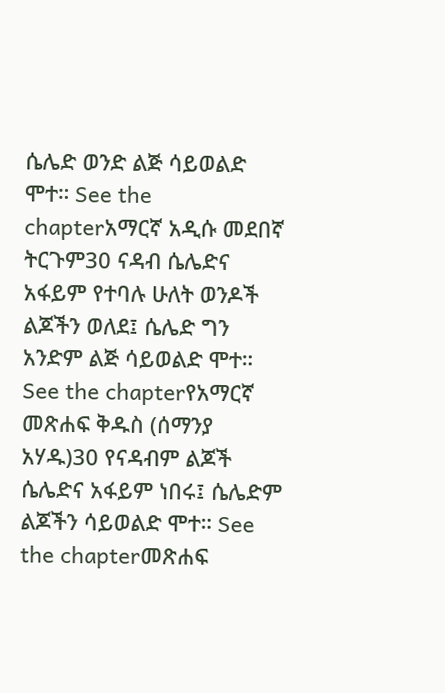ሴሌድ ወንድ ልጅ ሳይወልድ ሞተ። See the chapterአማርኛ አዲሱ መደበኛ ትርጉም30 ናዳብ ሴሌድና አፋይም የተባሉ ሁለት ወንዶች ልጆችን ወለደ፤ ሴሌድ ግን አንድም ልጅ ሳይወልድ ሞተ። See the chapterየአማርኛ መጽሐፍ ቅዱስ (ሰማንያ አሃዱ)30 የናዳብም ልጆች ሴሌድና አፋይም ነበሩ፤ ሴሌድም ልጆችን ሳይወልድ ሞተ። See the chapterመጽሐፍ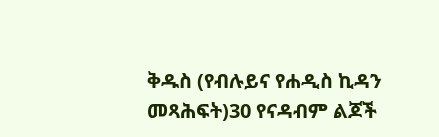ቅዱስ (የብሉይና የሐዲስ ኪዳን መጻሕፍት)30 የናዳብም ልጆች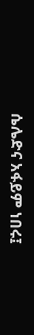ሴሌድና አፋይም ነበሩ፤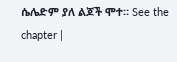ሴሌድም ያለ ልጆች ሞተ። See the chapter |